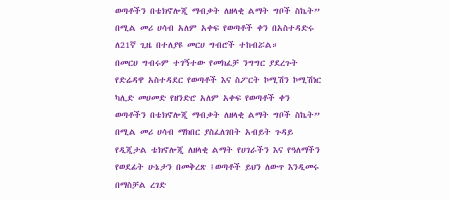ወጣቶችን በቴክኖሎጂ ማብቃት ለዘላቂ ልማት ግቦች ስኬት” በሚል መሪ ሀሳብ አለም አቀፍ የወጣቶች ቀን በአስተዳድሩ ለ21ኛ ጊዜ በተለያዩ መርሀ ግብሮች ተከብሯል።
በመርሀ ግብሩም ተገኝተው የመክፈቻ ንግግር ያደረጉት የድሬዳዋ አስተዳደር የወጣቶች እና ስፖርት ኮሚሽን ኮሚሽነር ካሊድ መሀመድ የዘንድሮ አለም አቀፍ የወጣቶች ቀን ወጣቶችን በቴክኖሎጂ ማብቃት ለዘላቂ ልማት ግቦች ስኬት” በሚል መሪ ሀሳብ ማክበር ያስፈለገበት አብይት ጉዳይ የዲጂታል ቴክኖሎጂ ለዘላቂ ልማት የሀገራችን እና የዓለማችን የወደፊት ሁኔታን በመቅረጽ ፤ወጣቶች ይህን ለውጥ እንዲመሩ በማስቻል ረገድ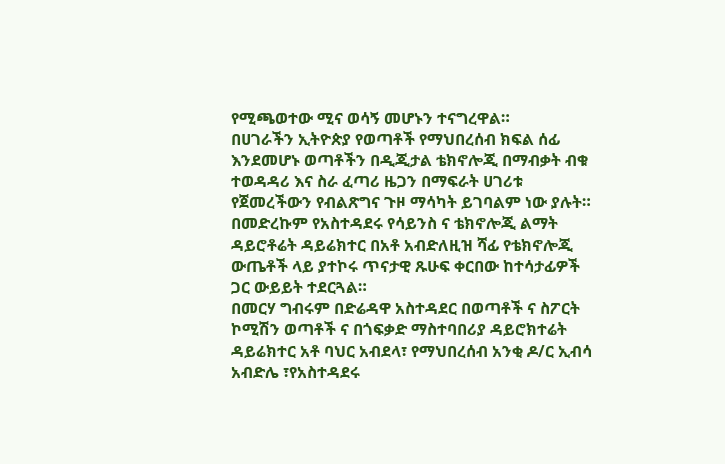የሚጫወተው ሚና ወሳኝ መሆኑን ተናግረዋል።
በሀገራችን ኢትዮጵያ የወጣቶች የማህበረሰብ ክፍል ሰፊ እንደመሆኑ ወጣቶችን በዲጂታል ቴክኖሎጂ በማብቃት ብቁ ተወዳዳሪ እና ስራ ፈጣሪ ዜጋን በማፍራት ሀገሪቱ የጀመረችውን የብልጽግና ጉዞ ማሳካት ይገባልም ነው ያሉት።
በመድረኩም የአስተዳደሩ የሳይንስ ና ቴክኖሎጂ ልማት ዳይሮቶሬት ዳይሬክተር በአቶ አብድለዚዝ ሻፊ የቴክኖሎጂ ውጤቶች ላይ ያተኮሩ ጥናታዊ ጹሁፍ ቀርበው ከተሳታፊዎች ጋር ውይይት ተደርጓል።
በመርሃ ግብሩም በድሬዳዋ አስተዳደር በወጣቶች ና ስፖርት ኮሚሽን ወጣቶች ና በጎፍቃድ ማስተባበሪያ ዳይሮክተሬት ዳይሬክተር አቶ ባህር አብደላ፣ የማህበረሰብ አንቂ ዶ/ር ኢብሳ አብድሌ ፣የአስተዳደሩ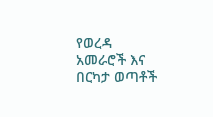የወረዳ አመራሮች እና በርካታ ወጣቶች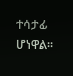ተሳታፊ ሆነዋል።